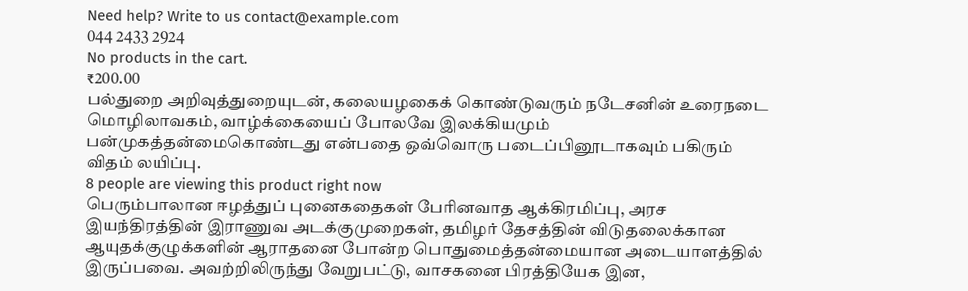Need help? Write to us contact@example.com
044 2433 2924
No products in the cart.
₹200.00
பல்துறை அறிவுத்துறையுடன், கலையழகைக் கொண்டுவரும் நடேசனின் உரைநடை மொழிலாவகம், வாழ்க்கையைப் போலவே இலக்கியமும் பன்முகத்தன்மைகொண்டது என்பதை ஒவ்வொரு படைப்பினூடாகவும் பகிரும் விதம் லயிப்பு.
8 people are viewing this product right now
பெரும்பாலான ஈழத்துப் புனைகதைகள் பேரினவாத ஆக்கிரமிப்பு, அரச இயந்திரத்தின் இராணுவ அடக்குமுறைகள், தமிழர் தேசத்தின் விடுதலைக்கான ஆயுதக்குழுக்களின் ஆராதனை போன்ற பொதுமைத்தன்மையான அடையாளத்தில் இருப்பவை. அவற்றிலிருந்து வேறுபட்டு, வாசகனை பிரத்தியேக இன,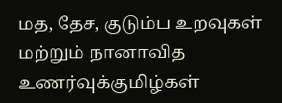மத, தேச, குடும்ப உறவுகள் மற்றும் நானாவித உணர்வுக்குமிழ்கள்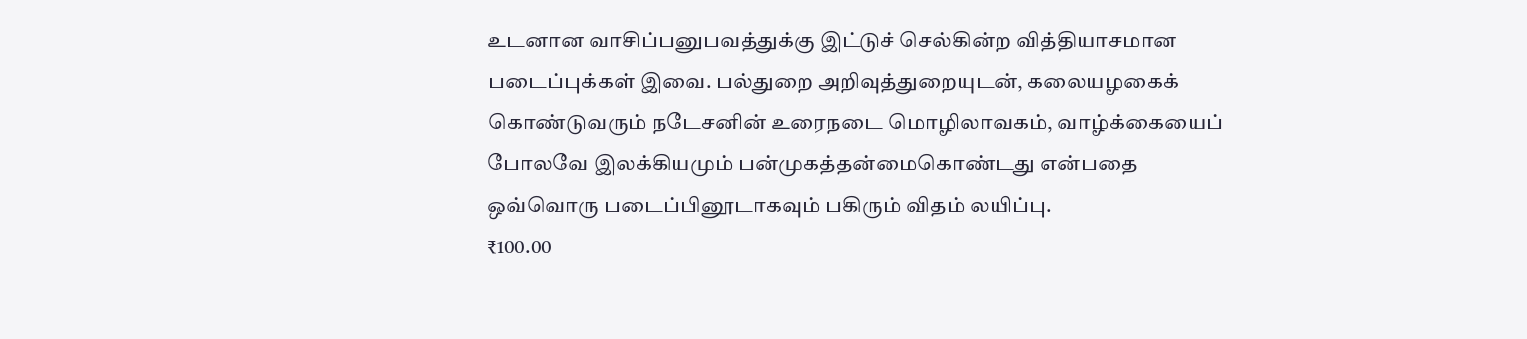உடனான வாசிப்பனுபவத்துக்கு இட்டுச் செல்கின்ற வித்தியாசமான படைப்புக்கள் இவை. பல்துறை அறிவுத்துறையுடன், கலையழகைக் கொண்டுவரும் நடேசனின் உரைநடை மொழிலாவகம், வாழ்க்கையைப் போலவே இலக்கியமும் பன்முகத்தன்மைகொண்டது என்பதை ஒவ்வொரு படைப்பினூடாகவும் பகிரும் விதம் லயிப்பு.
₹100.00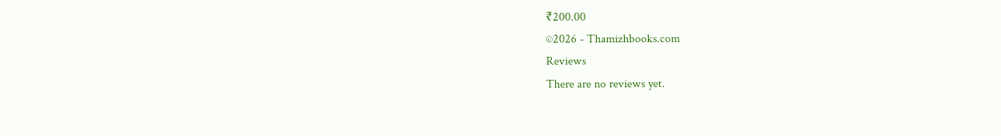₹200.00
©2026 - Thamizhbooks.com
Reviews
There are no reviews yet.